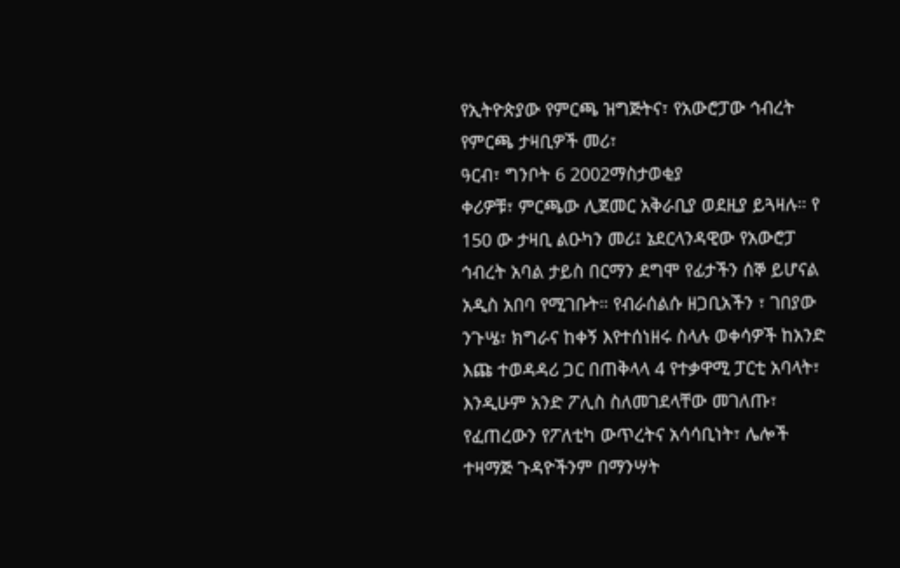የኢትዮጵያው የምርጫ ዝግጅትና፣ የአውሮፓው ኅብረት የምርጫ ታዛቢዎች መሪ፣
ዓርብ፣ ግንቦት 6 2002ማስታወቂያ
ቀሪዎቹ፣ ምርጫው ሊጀመር አቅራቢያ ወደዚያ ይጓዛሉ። የ 150 ው ታዛቢ ልዑካን መሪ፤ ኔደርላንዳዊው የአውሮፓ ኅብረት አባል ታይስ በርማን ደግሞ የፊታችን ሰኞ ይሆናል አዲስ አበባ የሚገቡት። የብራሰልሱ ዘጋቢአችን ፣ ገበያው ንጉሤ፣ ክግራና ከቀኝ እየተሰነዘሩ ስላሉ ወቀሳዎች ከአንድ እጩ ተወዳዳሪ ጋር በጠቅላላ 4 የተቃዋሚ ፓርቲ አባላት፣ እንዲሁም አንድ ፖሊስ ስለመገደላቸው መገለጡ፣ የፈጠረውን የፖለቲካ ውጥረትና አሳሳቢነት፣ ሌሎች ተዛማጅ ጉዳዮችንም በማንሣት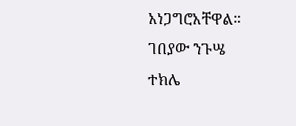አነጋግሮአቸዋል።
ገበያው ንጉሤ
ተክሌ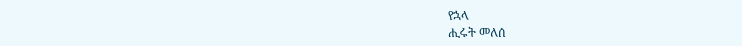የኋላ
ሒሩት መለሰ